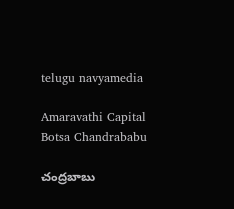telugu navyamedia

Amaravathi Capital Botsa Chandrababu

చంద్రబాబు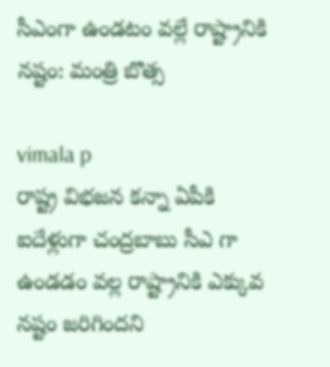సీఎంగా ఉండటం వల్లే రాష్ట్రానికి నష్టం: మంత్రి బొత్స

vimala p
రాష్ట్ర విభజన కన్నా ఏపీకి ఐదేళ్లుగా చంద్రబాబు సీఎ గా ఉండడం వల్ల రాష్ట్రానికి ఎక్కువ నష్టం జరిగిందని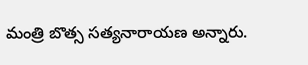మంత్రి బొత్స సత్యనారాయణ అన్నారు.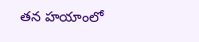తన హయాంలో